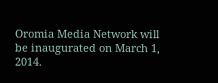Oromia Media Network will be inaugurated on March 1, 2014.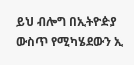ይህ ብሎግ በኢትዮዽያ ውስጥ የሚካሄደውን ኢ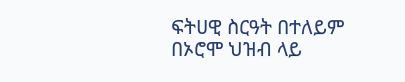ፍትሀዊ ስርዓት በተለይም በኦሮሞ ህዝብ ላይ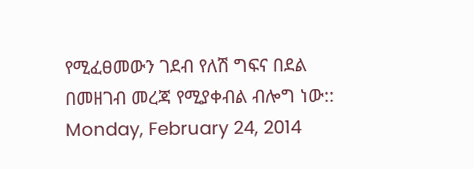የሚፈፀመውን ገደብ የለሽ ግፍና በደል በመዘገብ መረጃ የሚያቀብል ብሎግ ነው::
Monday, February 24, 2014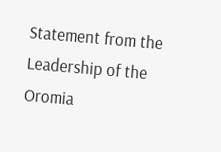Statement from the Leadership of the Oromia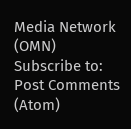Media Network (OMN)
Subscribe to:
Post Comments (Atom)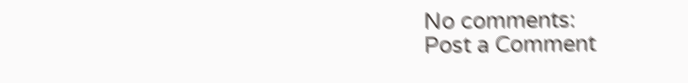No comments:
Post a Comment